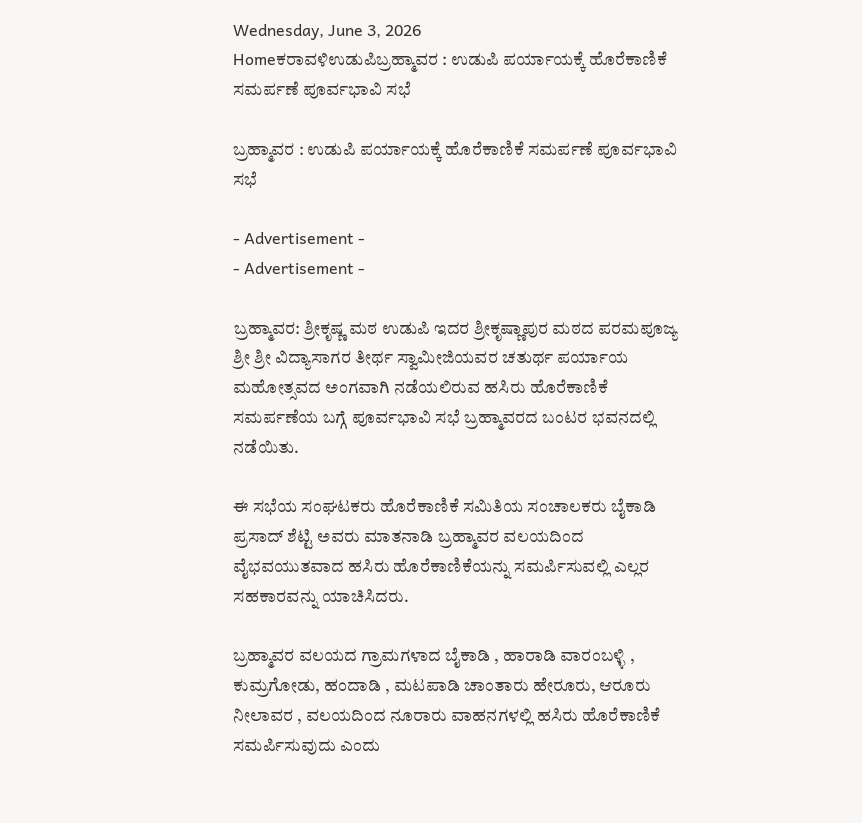Wednesday, June 3, 2026
Homeಕರಾವಳಿಉಡುಪಿಬ್ರಹ್ಮಾವರ : ಉಡುಪಿ ಪರ್ಯಾಯಕ್ಕೆ ಹೊರೆಕಾಣಿಕೆ ಸಮರ್ಪಣೆ ಪೂರ್ವಭಾವಿ ಸಭೆ

ಬ್ರಹ್ಮಾವರ : ಉಡುಪಿ ಪರ್ಯಾಯಕ್ಕೆ ಹೊರೆಕಾಣಿಕೆ ಸಮರ್ಪಣೆ ಪೂರ್ವಭಾವಿ ಸಭೆ

- Advertisement -
- Advertisement -

ಬ್ರಹ್ಮಾವರ: ಶ್ರೀಕೃಷ್ಣ ಮಠ ಉಡುಪಿ ಇದರ ಶ್ರೀಕೃಷ್ಣಾಪುರ ಮಠದ ಪರಮಪೂಜ್ಯ ಶ್ರೀ ಶ್ರೀ ವಿದ್ಯಾಸಾಗರ ತೀರ್ಥ ಸ್ವಾಮೀಜಿಯವರ ಚತುರ್ಥ ಪರ್ಯಾಯ ಮಹೋತ್ಸವದ ಅಂಗವಾಗಿ ನಡೆಯಲಿರುವ ಹಸಿರು ಹೊರೆಕಾಣಿಕೆ ಸಮರ್ಪಣೆಯ ಬಗ್ಗೆ ಪೂರ್ವಭಾವಿ ಸಭೆ ಬ್ರಹ್ಮಾವರದ ಬಂಟರ ಭವನದಲ್ಲಿ ನಡೆಯಿತು.

ಈ ಸಭೆಯ ಸಂಘಟಕರು ಹೊರೆಕಾಣಿಕೆ ಸಮಿತಿಯ ಸಂಚಾಲಕರು ಬೈಕಾಡಿ ಪ್ರಸಾದ್ ಶೆಟ್ಟಿ ಅವರು ಮಾತನಾಡಿ ಬ್ರಹ್ಮಾವರ ವಲಯದಿಂದ ವೈಭವಯುತವಾದ ಹಸಿರು ಹೊರೆಕಾಣಿಕೆಯನ್ನು ಸಮರ್ಪಿಸುವಲ್ಲಿ ಎಲ್ಲರ ಸಹಕಾರವನ್ನು ಯಾಚಿಸಿದರು.

ಬ್ರಹ್ಮಾವರ ವಲಯದ ಗ್ರಾಮಗಳಾದ ಬೈಕಾಡಿ , ಹಾರಾಡಿ ವಾರಂಬಳ್ಳಿ , ಕುಮ್ರಗೋಡು, ಹಂದಾಡಿ , ಮಟಪಾಡಿ ಚಾಂತಾರು ಹೇರೂರು, ಆರೂರು ನೀಲಾವರ , ವಲಯದಿಂದ ನೂರಾರು ವಾಹನಗಳಲ್ಲಿ ಹಸಿರು ಹೊರೆಕಾಣಿಕೆ ಸಮರ್ಪಿಸುವುದು ಎಂದು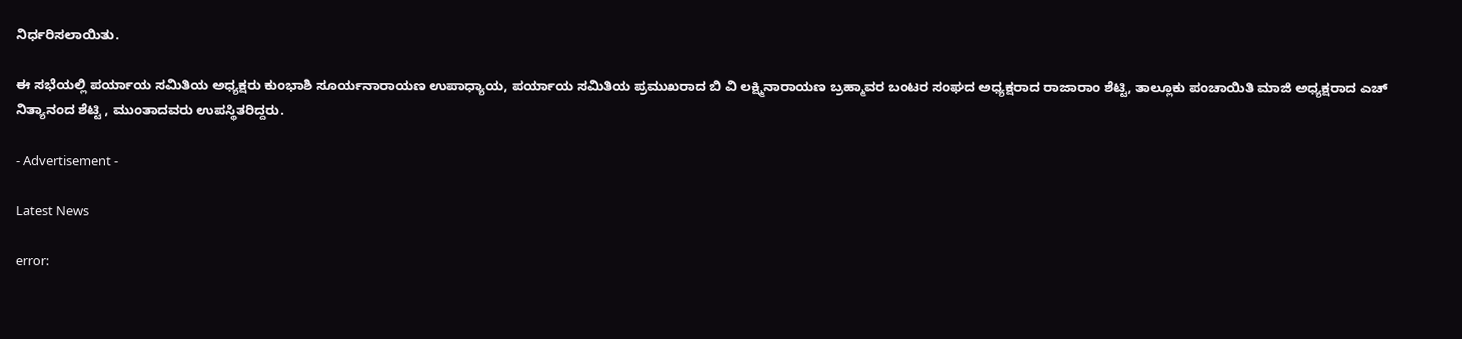ನಿರ್ಧರಿಸಲಾಯಿತು.

ಈ ಸಭೆಯಲ್ಲಿ ಪರ್ಯಾಯ ಸಮಿತಿಯ ಅಧ್ಯಕ್ಷರು ಕುಂಭಾಶಿ ಸೂರ್ಯನಾರಾಯಣ ಉಪಾಧ್ಯಾಯ, ಪರ್ಯಾಯ ಸಮಿತಿಯ ಪ್ರಮುಖರಾದ ಬಿ ವಿ ಲಕ್ಷ್ಮಿನಾರಾಯಣ ಬ್ರಹ್ಮಾವರ ಬಂಟರ ಸಂಘದ ಅಧ್ಯಕ್ಷರಾದ ರಾಜಾರಾಂ ಶೆಟ್ಟಿ, ತಾಲ್ಲೂಕು ಪಂಚಾಯಿತಿ ಮಾಜಿ ಅಧ್ಯಕ್ಷರಾದ ಎಚ್ ನಿತ್ಯಾನಂದ ಶೆಟ್ಟಿ , ಮುಂತಾದವರು ಉಪಸ್ಥಿತರಿದ್ದರು.

- Advertisement -

Latest News

error: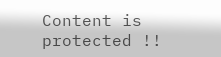Content is protected !!